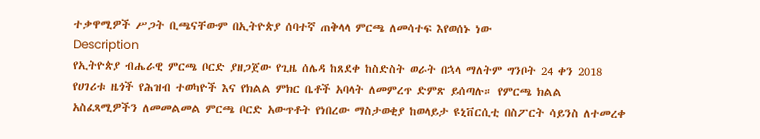ተቃዋሚዎች ሥጋት ቢጫናቸውም በኢትዮጵያ ሰባተኛ ጠቅላላ ምርጫ ለመሳተፍ እየወሰኑ ነው
Description
የኢትዮጵያ ብሔራዊ ምርጫ ቦርድ ያዘጋጀው የጊዜ ሰሌዳ ከጸደቀ ከስድስት ወራት በኋላ ማለትም ግንቦት 24 ቀን 2018 የሀገሪቱ ዜጎች የሕዝብ ተወካዮች እና የክልል ምክር ቤቶች አባላት ለመምረጥ ድምጽ ይሰጣሉ። የምርጫ ክልል አስፈጻሚዎችን ለመመልመል ምርጫ ቦርድ አውጥቶት የነበረው ማስታወቂያ ከወላይታ ዩኒቨርሲቲ በስፖርት ሳይንስ ለተመረቀ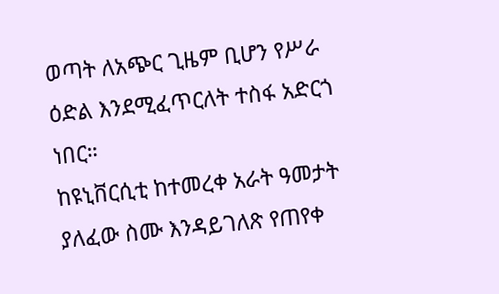ወጣት ለአጭር ጊዜም ቢሆን የሥራ ዕድል እንደሚፈጥርለት ተስፋ አድርጎ ነበር።
ከዩኒቨርሲቲ ከተመረቀ አራት ዓመታት ያለፈው ስሙ እንዳይገለጽ የጠየቀ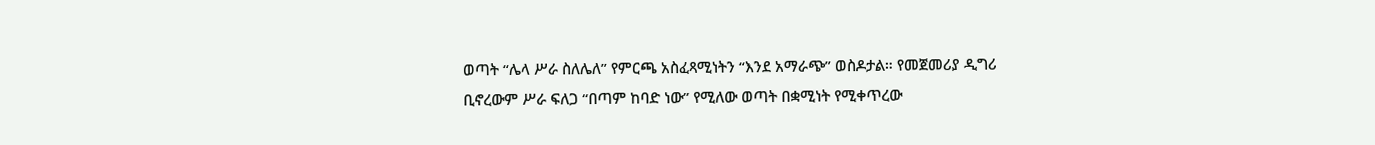ወጣት “ሌላ ሥራ ስለሌለ” የምርጫ አስፈጻሚነትን “እንደ አማራጭ” ወስዶታል። የመጀመሪያ ዲግሪ ቢኖረውም ሥራ ፍለጋ “በጣም ከባድ ነው” የሚለው ወጣት በቋሚነት የሚቀጥረው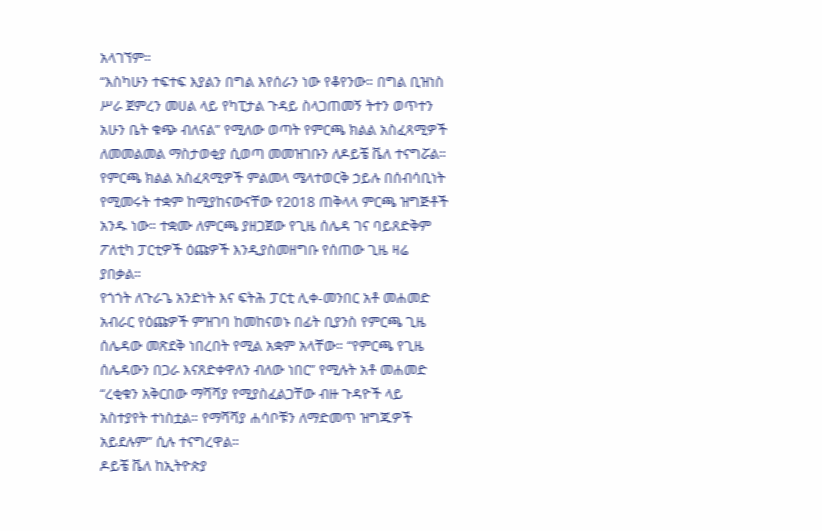አላገኘም።
“እስካሁን ተፍተፍ እያልን በግል እየሰራን ነው የቆየንው። በግል ቢዝነስ ሥራ ጀምረን መሀል ላይ የካፒታል ጉዳይ ስላጋጠመኝ ትተን ወጥተን አሁን ቤት ቁጭ ብለናል” የሚለው ወጣት የምርጫ ክልል አስፈጻሚዎች ለመመልመል ማስታወቂያ ሲወጣ መመዝገቡን ለዶይቼ ቬለ ተናግሯል።
የምርጫ ክልል አስፈጻሚዎች ምልመላ ሜላተወርቅ ኃይሉ በሰብሳቢነት የሚመሩት ተቋም ከሚያከናውናቸው የ2018 ጠቅላላ ምርጫ ዝግጅቶች አንዱ ነው። ተቋሙ ለምርጫ ያዘጋጀው የጊዜ ሰሌዳ ገና ባይጸድቅም ፖለቲካ ፓርቲዎች ዕጩዎች እንዲያስመዘግቡ የሰጠው ጊዜ ዛሬ ያበቃል።
የጎጎት ለጉራጌ አንድነት እና ፍትሕ ፓርቲ ሊቀ-መንበር አቶ መሐመድ አብራር የዕጩዎች ምዝገባ ከመከናወኑ በፊት ቢያንስ የምርጫ ጊዜ ሰሌዳው መጽደቅ ነበረበት የሚል አቋም አላቸው። “የምርጫ የጊዜ ሰሌዳውን በጋራ እናጸድቀዋለን ብለው ነበር” የሚሉት አቶ መሐመድ “ረቂቁን አቅርበው ማሻሻያ የሚያስፈልጋቸው ብዙ ጉዳዮች ላይ አስተያየት ተነስቷል። የማሻሻያ ሐሳቦቹን ለማድመጥ ዝግጁዎች አይደሉም” ሲሉ ተናግረዋል።
ዶይቼ ቬለ ከኢትዮጵያ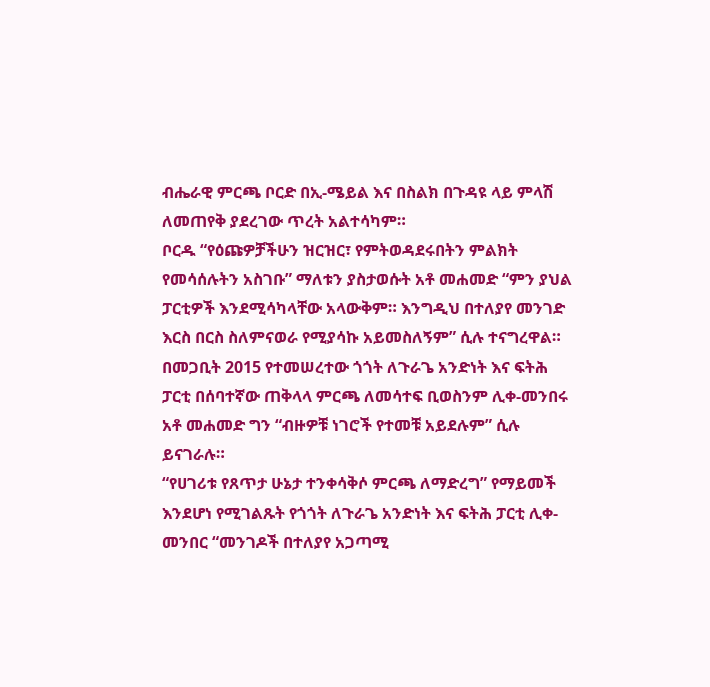ብሔራዊ ምርጫ ቦርድ በኢ-ሜይል እና በስልክ በጉዳዩ ላይ ምላሽ ለመጠየቅ ያደረገው ጥረት አልተሳካም።
ቦርዱ “የዕጩዎቻችሁን ዝርዝር፣ የምትወዳደሩበትን ምልክት የመሳሰሉትን አስገቡ” ማለቱን ያስታወሱት አቶ መሐመድ “ምን ያህል ፓርቲዎች እንደሚሳካላቸው አላውቅም። እንግዲህ በተለያየ መንገድ እርስ በርስ ስለምናወራ የሚያሳኩ አይመስለኝም” ሲሉ ተናግረዋል።
በመጋቢት 2015 የተመሠረተው ጎጎት ለጉራጌ አንድነት እና ፍትሕ ፓርቲ በሰባተኛው ጠቅላላ ምርጫ ለመሳተፍ ቢወስንም ሊቀ-መንበሩ አቶ መሐመድ ግን “ብዙዎቹ ነገሮች የተመቹ አይደሉም” ሲሉ ይናገራሉ።
“የሀገሪቱ የጸጥታ ሁኔታ ተንቀሳቅሶ ምርጫ ለማድረግ” የማይመች እንደሆነ የሚገልጹት የጎጎት ለጉራጌ አንድነት እና ፍትሕ ፓርቲ ሊቀ-መንበር “መንገዶች በተለያየ አጋጣሚ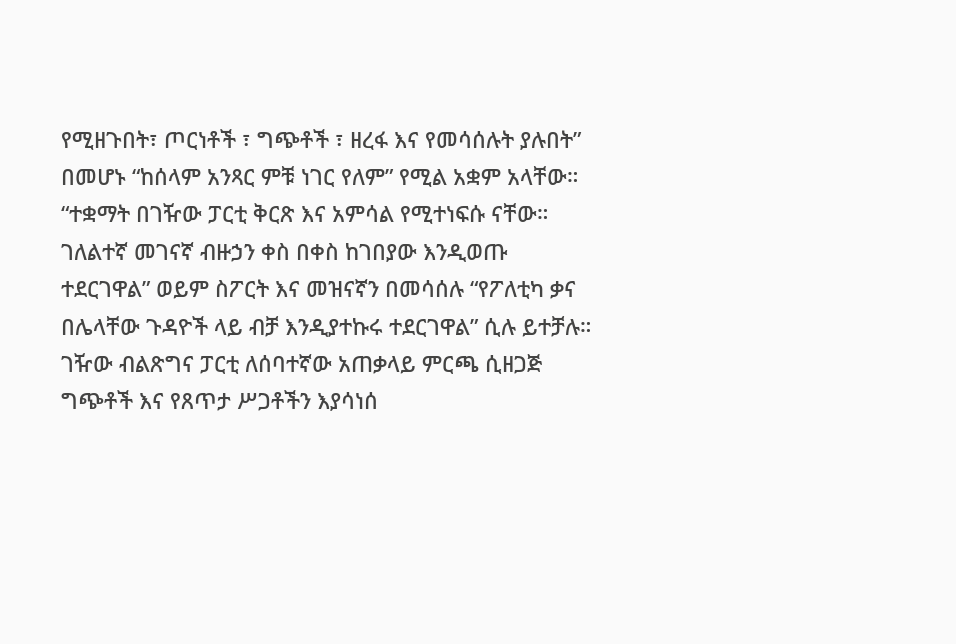የሚዘጉበት፣ ጦርነቶች ፣ ግጭቶች ፣ ዘረፋ እና የመሳሰሉት ያሉበት” በመሆኑ “ከሰላም አንጻር ምቹ ነገር የለም” የሚል አቋም አላቸው።
“ተቋማት በገዥው ፓርቲ ቅርጽ እና አምሳል የሚተነፍሱ ናቸው። ገለልተኛ መገናኛ ብዙኃን ቀስ በቀስ ከገበያው እንዲወጡ ተደርገዋል” ወይም ስፖርት እና መዝናኛን በመሳሰሉ “የፖለቲካ ቃና በሌላቸው ጉዳዮች ላይ ብቻ እንዲያተኩሩ ተደርገዋል” ሲሉ ይተቻሉ።
ገዥው ብልጽግና ፓርቲ ለሰባተኛው አጠቃላይ ምርጫ ሲዘጋጅ ግጭቶች እና የጸጥታ ሥጋቶችን እያሳነሰ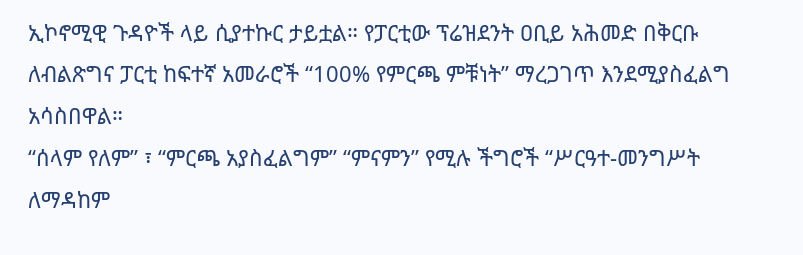ኢኮኖሚዊ ጉዳዮች ላይ ሲያተኩር ታይቷል። የፓርቲው ፕሬዝደንት ዐቢይ አሕመድ በቅርቡ ለብልጽግና ፓርቲ ከፍተኛ አመራሮች “100% የምርጫ ምቹነት” ማረጋገጥ እንደሚያስፈልግ አሳስበዋል።
“ሰላም የለም” ፣ “ምርጫ አያስፈልግም” “ምናምን” የሚሉ ችግሮች “ሥርዓተ-መንግሥት ለማዳከም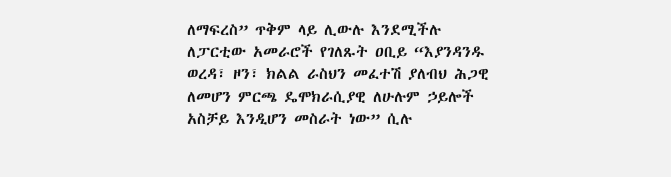ለማፍረስ” ጥቅም ላይ ሊውሉ እንደሚችሉ ለፓርቲው አመራሮች የገለጹት ዐቢይ “እያንዳንዱ ወረዳ፣ ዞን፣ ክልል ራስህን መፈተሽ ያለብህ ሕጋዊ ለመሆን ምርጫ ዴሞክራሲያዊ ለሁሉም ኃይሎች አስቻይ እንዲሆን መስራት ነው” ሲሉ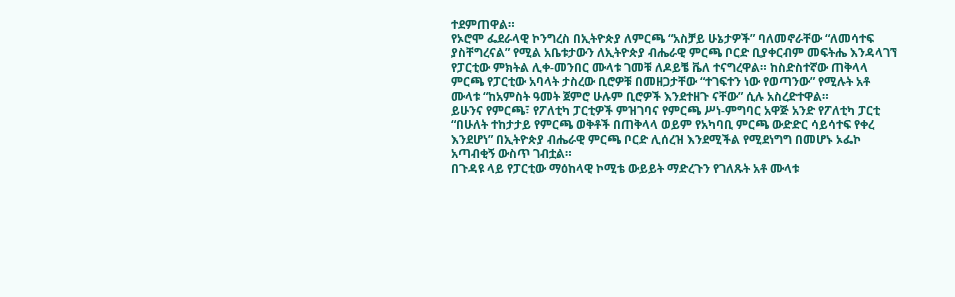ተደምጠዋል።
የኦሮሞ ፌደራላዊ ኮንግረስ በኢትዮጵያ ለምርጫ “አስቻይ ሁኔታዎች” ባለመኖራቸው “ለመሳተፍ ያስቸግረናል” የሚል አቤቱታውን ለኢትዮጵያ ብሔራዊ ምርጫ ቦርድ ቢያቀርብም መፍትሔ እንዳላገኘ የፓርቲው ምክትል ሊቀ-መንበር ሙላቱ ገመቹ ለዶይቼ ቬለ ተናግረዋል። ከስድስተኛው ጠቅላላ ምርጫ የፓርቲው አባላት ታስረው ቢሮዎቹ በመዘጋታቸው “ተገፍተን ነው የወጣንው” የሚሉት አቶ ሙላቱ “ከአምስት ዓመት ጀምሮ ሁሉም ቢሮዎች እንደተዘጉ ናቸው” ሲሉ አስረድተዋል።
ይሁንና የምርጫ፣ የፖለቲካ ፓርቲዎች ምዝገባና የምርጫ ሥነ-ምግባር አዋጅ አንድ የፖለቲካ ፓርቲ “በሁለት ተከታታይ የምርጫ ወቅቶች በጠቅላላ ወይም የአካባቢ ምርጫ ውድድር ሳይሳተፍ የቀረ እንደሆነ” በኢትዮጵያ ብሔራዊ ምርጫ ቦርድ ሊሰረዝ እንደሚችል የሚደነግግ በመሆኑ ኦፌኮ አጣብቂኝ ውስጥ ገብቷል።
በጉዳዩ ላይ የፓርቲው ማዕከላዊ ኮሚቴ ውይይት ማድረጉን የገለጹት አቶ ሙላቱ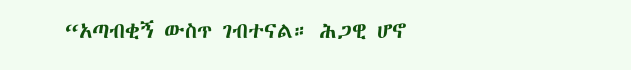“አጣብቂኝ ውስጥ ገብተናል። ሕጋዊ ሆኖ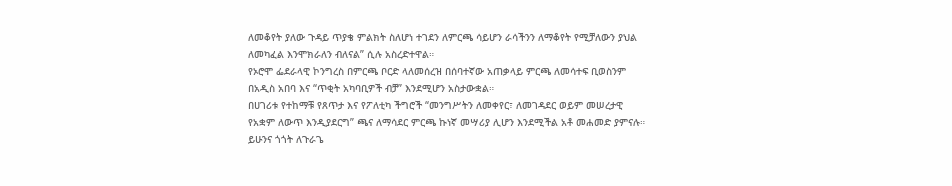ለመቆየት ያለው ጉዳይ ጥያቄ ምልክት ስለሆነ ተገደን ለምርጫ ሳይሆን ራሳችንን ለማቆየት የሚቻለውን ያህል ለመካፈል እንሞክራለን ብለናል” ሲሉ አስረድተዋል።
የኦሮሞ ፌደራላዊ ኮንግረስ በምርጫ ቦርድ ላለመሰረዝ በሰባተኛው አጠቃላይ ምርጫ ለመሳተፍ ቢወስንም በአዲስ አበባ እና “ጥቂት አካባቢዎች ብቻ” እንደሚሆን አስታውቋል።
በሀገሪቱ የተከማቹ የጸጥታ እና የፖለቲካ ችግሮች “መንግሥትን ለመቀየር፣ ለመገዳደር ወይም መሠረታዊ የአቋም ለውጥ እንዲያደርግ” ጫና ለማሳደር ምርጫ ኩነኛ መሣሪያ ሊሆን እንደሚችል አቶ መሐመድ ያምናሉ። ይሁንና ጎጎት ለጉራጌ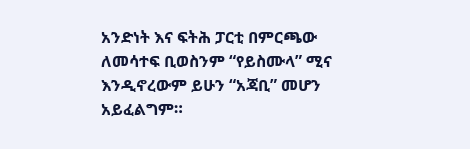አንድነት እና ፍትሕ ፓርቲ በምርጫው ለመሳተፍ ቢወስንም “የይስሙላ” ሚና እንዲኖረውም ይሁን “አጃቢ” መሆን አይፈልግም።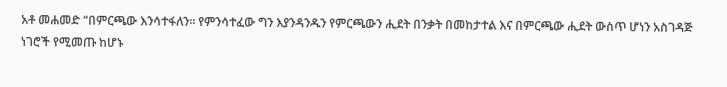አቶ መሐመድ “በምርጫው እንሳተፋለን። የምንሳተፈው ግን እያንዳንዱን የምርጫውን ሒደት በንቃት በመከታተል እና በምርጫው ሒደት ውስጥ ሆነን አስገዳጅ ነገሮች የሚመጡ ከሆኑ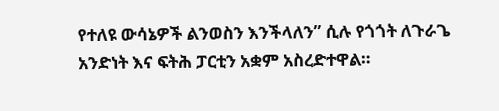የተለዩ ውሳኔዎች ልንወስን እንችላለን” ሲሉ የጎጎት ለጉራጌ አንድነት እና ፍትሕ ፓርቲን አቋም አስረድተዋል።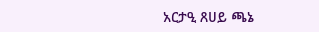አርታዒ ጸሀይ ጫኔ